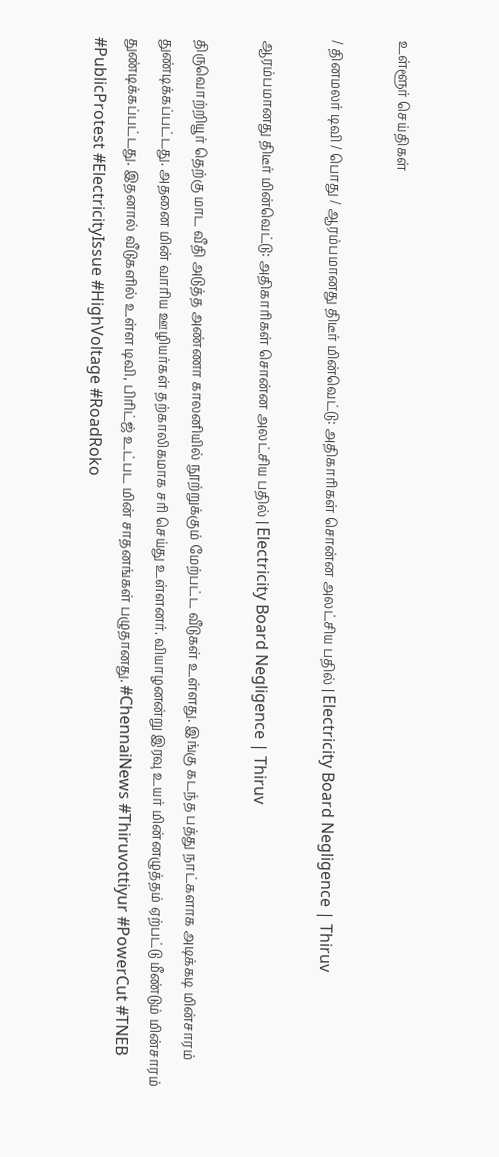உள்ளூர் செய்திகள்

/ தினமலர் டிவி / பொது / ஆரம்பமானது திடீர் மின்வெட்டு: அதிகாரிகள் சொன்ன அலட்சிய பதில் | Electricity Board Negligence | Thiruv

ஆரம்பமானது திடீர் மின்வெட்டு: அதிகாரிகள் சொன்ன அலட்சிய பதில் | Electricity Board Negligence | Thiruv

திருவொற்றியூர் தெற்கு மாட வீதி அடுத்த அண்ணா காலனியில் நூற்றுக்கும் மேற்பட்ட வீடுகள் உள்ளது. இங்கு கடந்த பத்து நாட்களாக அடிக்கடி மின்சாரம் துண்டிக்கப்பட்டது. அதனை மின் வாரிய ஊழியர்கள் தற்காலிகமாக சரி செய்து உள்ளனர். வியாழனன்று இரவு உயர் மின்னழுத்தம் ஏற்பட்டு மீண்டும் மின்சாரம் துண்டிக்கப்பட்டது. இதனால் வீடுகளில் உள்ள டிவி, பிரிட்ஜ் உட்பட மின் சாதனங்கள் பழுதானது. #ChennaiNews #Thiruvottiyur #PowerCut #TNEB #PublicProtest #ElectricityIssue #HighVoltage #RoadRoko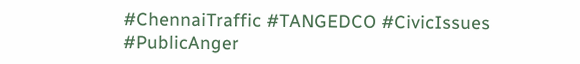#ChennaiTraffic #TANGEDCO #CivicIssues #PublicAnger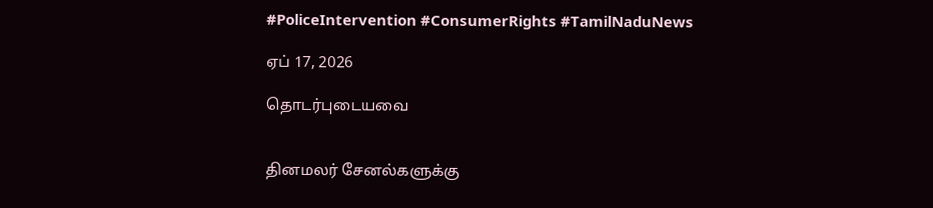#PoliceIntervention #ConsumerRights #TamilNaduNews

ஏப் 17, 2026

தொடர்புடையவை


தினமலர் சேனல்களுக்கு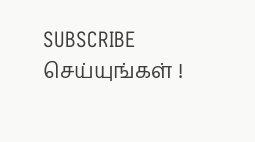SUBSCRIBE செய்யுங்கள் !